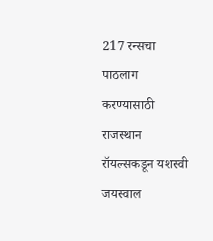217 रन्सचा पाठलाग करण्यासाठी राजस्थान रॉयल्सकडून यशस्वी जयस्वाल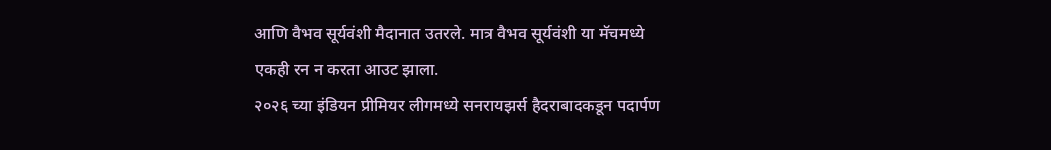आणि वैभव सूर्यवंशी मैदानात उतरले. मात्र वैभव सूर्यवंशी या मॅचमध्ये एकही रन न करता आउट झाला.
२०२६ च्या इंडियन प्रीमियर लीगमध्ये सनरायझर्स हैदराबादकडून पदार्पण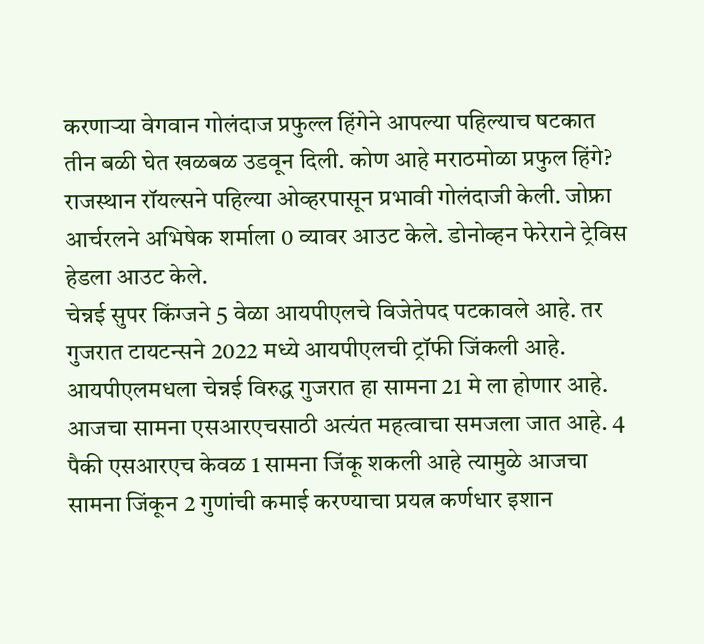करणाऱ्या वेगवान गोलंदाज प्रफुल्ल हिंगेने आपल्या पहिल्याच षटकात तीन बळी घेत खळबळ उडवून दिली. कोण आहे मराठमोळा प्रफुल हिंगे?
राजस्थान रॉयल्सने पहिल्या ओव्हरपासून प्रभावी गोलंदाजी केली. जोफ्रा आर्चरलने अभिषेक शर्माला 0 व्यावर आउट केले. डोनोव्हन फेरेराने ट्रेविस हेडला आउट केले.
चेन्नई सुपर किंग्जने 5 वेळा आयपीएलचे विजेतेपद पटकावले आहे. तर गुजरात टायटन्सने 2022 मध्ये आयपीएलची ट्रॉफी जिंकली आहे. आयपीएलमधला चेन्नई विरुद्ध गुजरात हा सामना 21 मे ला होणार आहे.
आजचा सामना एसआरएचसाठी अत्यंत महत्वाचा समजला जात आहे. 4 पैकी एसआरएच केवळ 1 सामना जिंकू शकली आहे त्यामुळे आजचा सामना जिंकून 2 गुणांची कमाई करण्याचा प्रयत्न कर्णधार इशान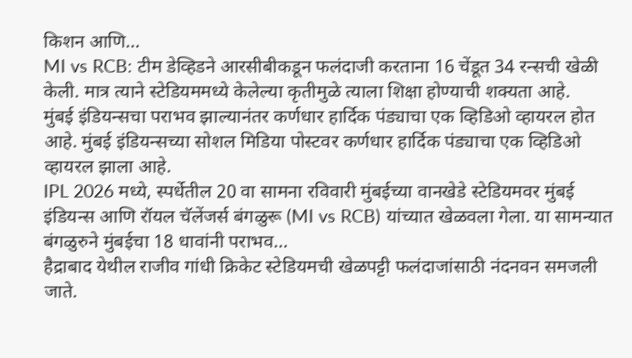किशन आणि…
MI vs RCB: टीम डेव्हिडने आरसीबीकडून फलंदाजी करताना 16 चेंडूत 34 रन्सची खेळी केली. मात्र त्याने स्टेडियममध्ये केलेल्या कृतीमुळे त्याला शिक्षा होण्याची शक्यता आहे.
मुंबई इंडियन्सचा पराभव झाल्यानंतर कर्णधार हार्दिक पंड्याचा एक व्हिडिओ व्हायरल होत आहे. मुंबई इंडियन्सच्या सोशल मिडिया पोस्टवर कर्णधार हार्दिक पंड्याचा एक व्हिडिओ व्हायरल झाला आहे.
IPL 2026 मध्ये, स्पर्धेतील 20 वा सामना रविवारी मुंबईच्या वानखेडे स्टेडियमवर मुंबई इंडियन्स आणि रॉयल चॅलेंजर्स बंगळुरू (MI vs RCB) यांच्यात खेळवला गेला. या सामन्यात बंगळुरुने मुंबईचा 18 धावांनी पराभव…
हैद्राबाद येथील राजीव गांधी क्रिकेट स्टेडियमची खेळपट्टी फलंदाजांसाठी नंदनवन समजली जाते.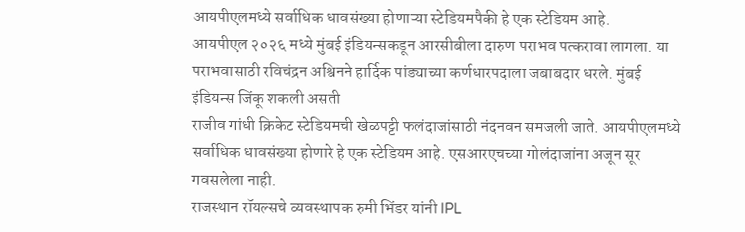आयपीएलमध्ये सर्वाधिक धावसंख्या होणाऱ्या स्टेडियमपैकी हे एक स्टेडियम आहे.
आयपीएल २०२६ मध्ये मुंबई इंडियन्सकडून आरसीबीला दारुण पराभव पत्करावा लागला. या पराभवासाठी रविचंद्रन अश्विनने हार्दिक पांड्याच्या कर्णधारपदाला जबाबदार धरले. मुंबई इंडियन्स जिंकू शकली असती
राजीव गांधी क्रिकेट स्टेडियमची खेळपट्टी फलंदाजांसाठी नंदनवन समजली जाते. आयपीएलमध्ये सर्वाधिक धावसंख्या होणारे हे एक स्टेडियम आहे. एसआरएचच्या गोलंदाजांना अजून सूर गवसलेला नाही.
राजस्थान रॉयल्सचे व्यवस्थापक रुमी भिंडर यांनी IPL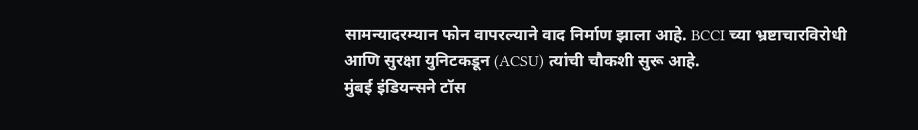सामन्यादरम्यान फोन वापरल्याने वाद निर्माण झाला आहे. BCCI च्या भ्रष्टाचारविरोधी आणि सुरक्षा युनिटकडून (ACSU) त्यांची चौकशी सुरू आहे.
मुंबई इंडियन्सने टॉस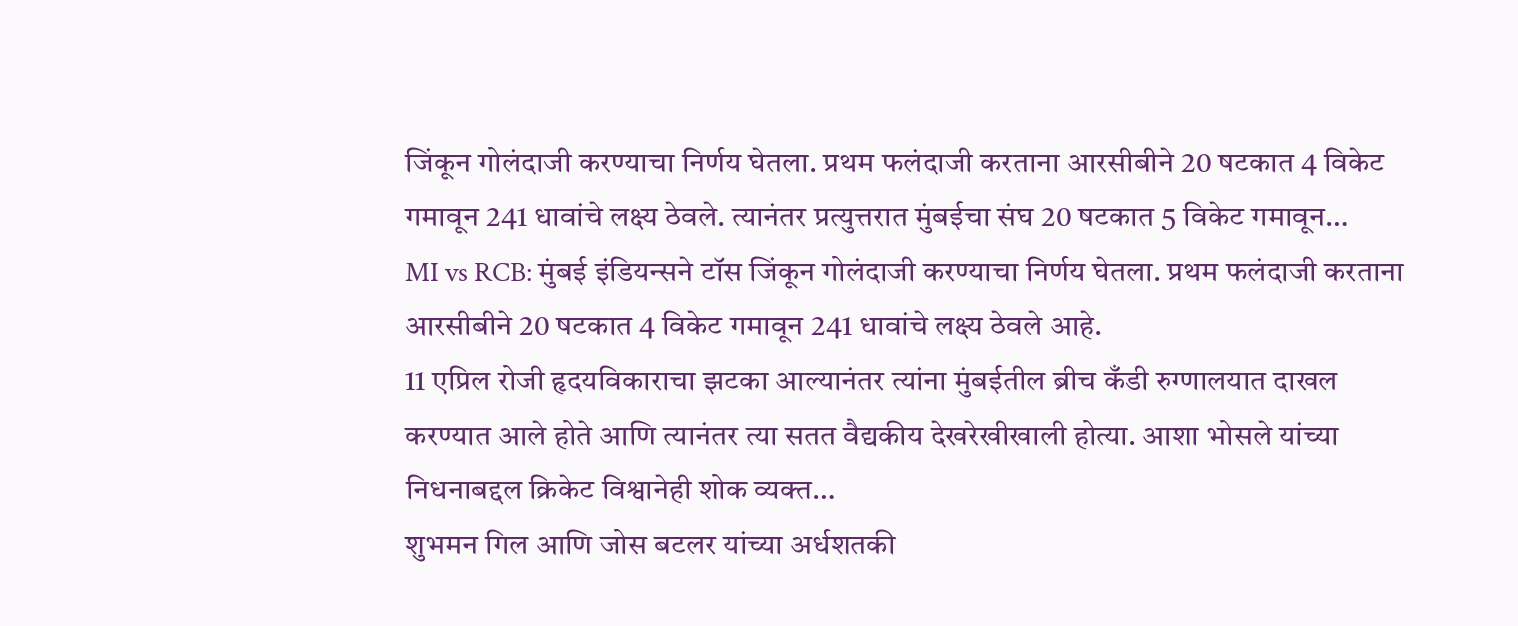जिंकून गोलंदाजी करण्याचा निर्णय घेतला. प्रथम फलंदाजी करताना आरसीबीने 20 षटकात 4 विकेट गमावून 241 धावांचे लक्ष्य ठेवले. त्यानंतर प्रत्युत्तरात मुंबईचा संघ 20 षटकात 5 विकेट गमावून…
MI vs RCB: मुंबई इंडियन्सने टॉस जिंकून गोलंदाजी करण्याचा निर्णय घेतला. प्रथम फलंदाजी करताना आरसीबीने 20 षटकात 4 विकेट गमावून 241 धावांचे लक्ष्य ठेवले आहे.
11 एप्रिल रोजी हृदयविकाराचा झटका आल्यानंतर त्यांना मुंबईतील ब्रीच कँडी रुग्णालयात दाखल करण्यात आले होते आणि त्यानंतर त्या सतत वैद्यकीय देखरेखीखाली होत्या. आशा भोसले यांच्या निधनाबद्दल क्रिकेट विश्वानेही शोक व्यक्त…
शुभमन गिल आणि जोस बटलर यांच्या अर्धशतकी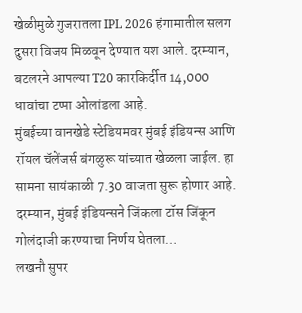खेळीमुळे गुजरातला IPL 2026 हंगामातील सलग दुसरा विजय मिळवून देण्यात यश आले. दरम्यान, बटलरने आपल्या T20 कारकिर्दीत 14,000 धावांचा टप्पा ओलांडला आहे.
मुंबईच्या वानखेडे स्टेडियमवर मुंबई इंडियन्स आणि रॉयल चॅलेंजर्स बंगळुरू यांच्यात खेळला जाईल. हा सामना सायंकाळी 7.30 वाजता सुरू होणार आहे. दरम्यान, मुंबई इंडियन्सने जिंकला टॉस जिंकून गोलंदाजी करण्याचा निर्णय घेतला…
लखनौ सुपर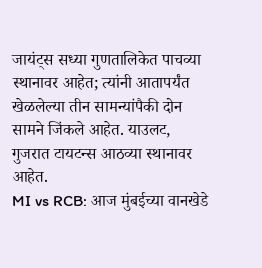जायंट्स सध्या गुणतालिकेत पाचव्या स्थानावर आहेत; त्यांनी आतापर्यंत खेळलेल्या तीन सामन्यांपैकी दोन सामने जिंकले आहेत. याउलट, गुजरात टायटन्स आठव्या स्थानावर आहेत.
MI vs RCB: आज मुंबईच्या वानखेडे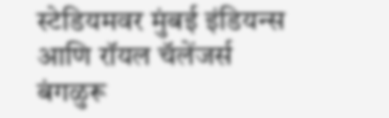स्टेडियमवर मुंबई इंडियन्स आणि रॉयल चॅलेंजर्स बंगळुरू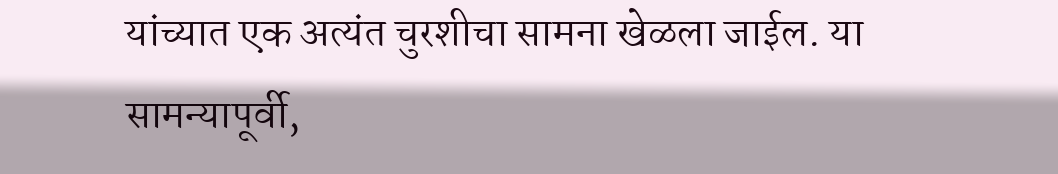यांच्यात एक अत्यंत चुरशीचा सामना खेळला जाईल. या सामन्यापूर्वी,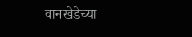वानखेडेच्या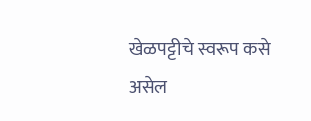खेळपट्टीचे स्वरूप कसे असेल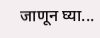जाणून घ्या...